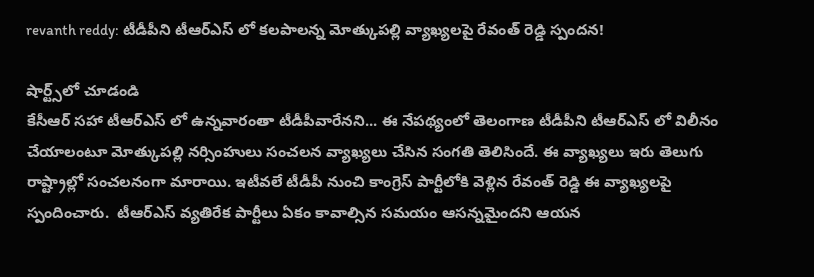revanth reddy: టీడీపీని టీఆర్ఎస్ లో కలపాలన్న మోత్కుపల్లి వ్యాఖ్యలపై రేవంత్ రెడ్డి స్పందన!

షార్ట్స్‌లో చూడండి
కేసీఆర్ సహా టీఆర్ఎస్ లో ఉన్నవారంతా టీడీపీవారేనని... ఈ నేపథ్యంలో తెలంగాణ టీడీపీని టీఆర్ఎస్ లో విలీనం చేయాలంటూ మోత్కుపల్లి నర్సింహులు సంచలన వ్యాఖ్యలు చేసిన సంగతి తెలిసిందే. ఈ వ్యాఖ్యలు ఇరు తెలుగు రాష్ట్రాల్లో సంచలనంగా మారాయి. ఇటీవలే టీడీపీ నుంచి కాంగ్రెస్ పార్టీలోకి వెళ్లిన రేవంత్ రెడ్డి ఈ వ్యాఖ్యలపై స్పందించారు.  టీఆర్ఎస్ వ్యతిరేక పార్టీలు ఏకం కావాల్సిన సమయం ఆసన్నమైందని ఆయన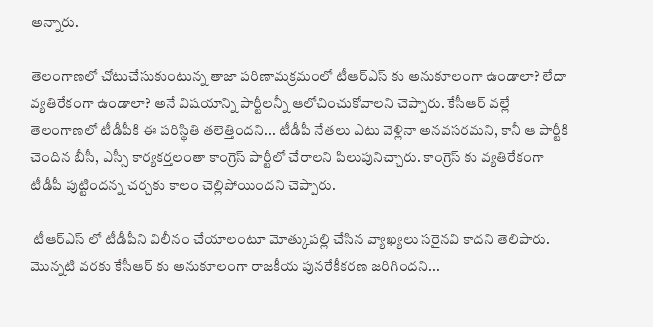అన్నారు.

తెలంగాణలో చోటుచేసుకుంటున్న తాజా పరిణామక్రమంలో టీఆర్ఎస్ కు అనుకూలంగా ఉండాలా? లేదా వ్యతిరేకంగా ఉండాలా? అనే విషయాన్ని పార్టీలన్నీ ఆలోచించుకోవాలని చెప్పారు. కేసీఆర్ వల్లే తెలంగాణలో టీడీపీకి ఈ పరిస్థితి తలెత్తిందని... టీడీపీ నేతలు ఎటు వెళ్లినా అనవసరమని, కానీ ఆ పార్టీకి చెందిన బీసీ, ఎస్సీ కార్యకర్తలంతా కాంగ్రెస్ పార్టీలో చేరాలని పిలుపునిచ్చారు. కాంగ్రెస్ కు వ్యతిరేకంగా టీడీపీ పుట్టిందన్న చర్చకు కాలం చెల్లిపోయిందని చెప్పారు.

 టీఆర్ఎస్ లో టీడీపీని విలీనం చేయాలంటూ మోత్కుపల్లి చేసిన వ్యాఖ్యలు సరైనవి కాదని తెలిపారు. మొన్నటి వరకు కేసీఆర్ కు అనుకూలంగా రాజకీయ పునరేకీకరణ జరిగిందని...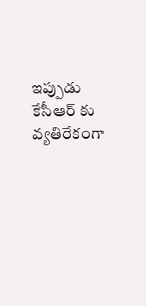ఇప్పుడు కేసీఆర్ కు వ్యతిరేకంగా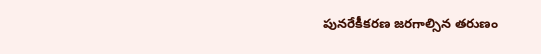పునరేకీకరణ జరగాల్సిన తరుణం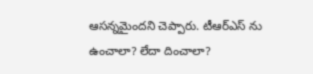ఆసన్నమైందని చెప్పారు. టీఆర్ఎస్ ను ఉంచాలా? లేదా దించాలా?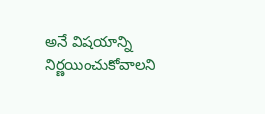అనే విషయాన్ని నిర్ణయించుకోవాలని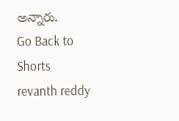అన్నారు.
Go Back to Shorts
revanth reddy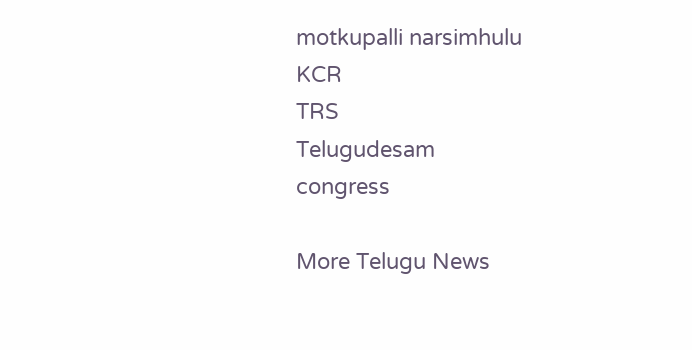motkupalli narsimhulu
KCR
TRS
Telugudesam
congress

More Telugu News